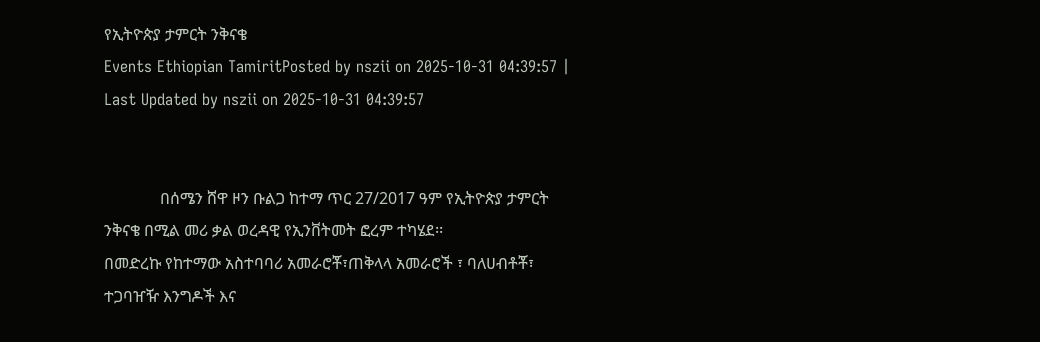የኢትዮጵያ ታምርት ንቅናቄ
Events Ethiopian TamiritPosted by nszii on 2025-10-31 04:39:57 | Last Updated by nszii on 2025-10-31 04:39:57


              በሰሜን ሸዋ ዞን ቡልጋ ከተማ ጥር 27/2017 ዓም የኢትዮጵያ ታምርት ንቅናቄ በሚል መሪ ቃል ወረዳዊ የኢንቨትመት ፎረም ተካሄደ፡፡
በመድረኩ የከተማው አስተባባሪ አመራሮቾ፣ጠቅላላ አመራሮች ፣ ባለሀብቶቾ፣ ተጋባዠዥ እንግዶች እና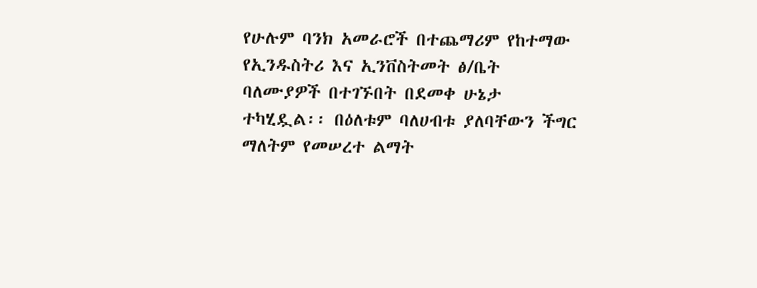የሁሉም ባንክ አመራሮች በተጨማሪም የከተማው
የኢንዱስትሪ እና ኢንቨስትመት ፅ/ቤት ባለሙያዎች በተገኙበት በደመቀ ሁኔታ ተካሂዷል፡፡ በዕለቱም ባለሀብቱ ያለባቸውን ችግር ማለትም የመሠረተ ልማት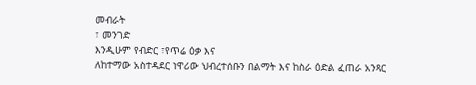መብራት
፣ መንገድ
እንዲሁም የብድር ፣የጥሬ ዕቃ እና
ለከተማው አስተዳደር ነዋሪው ህብረተሰቡን በልማት እና ከስራ ዕድል ፈጠራ አንጻር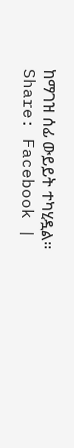ከማገዝ ሰፊ ውይይት ተካሂዷል፡፡
Share: Facebook |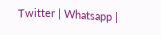Twitter | Whatsapp |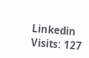Linkedin Visits: 127